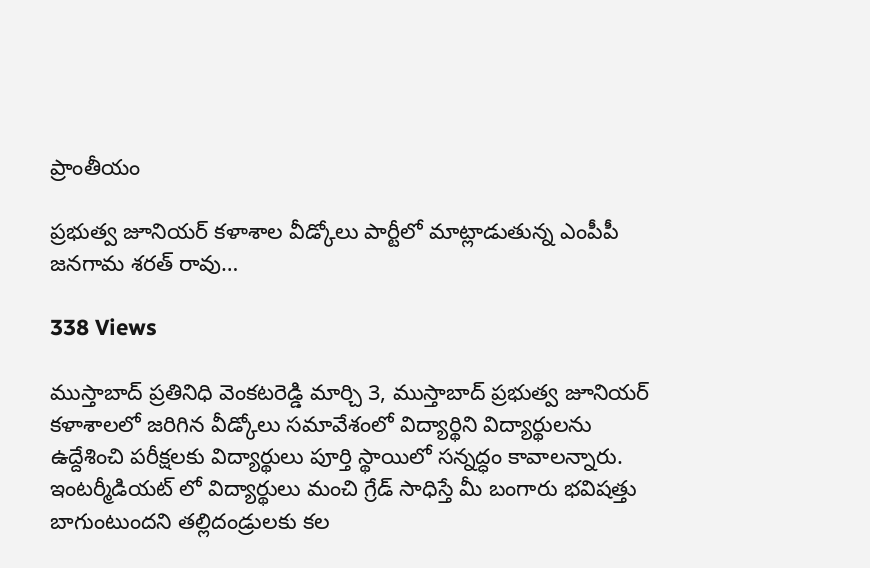ప్రాంతీయం

ప్రభుత్వ జూనియర్ కళాశాల వీడ్కోలు పార్టీలో మాట్లాడుతున్న ఎంపీపీ జనగామ శరత్ రావు…

338 Views

ముస్తాబాద్ ప్రతినిధి వెంకటరెడ్డి మార్చి 3, ముస్తాబాద్ ప్రభుత్వ జూనియర్ కళాశాలలో జరిగిన వీడ్కోలు సమావేశంలో విద్యార్థిని విద్యార్థులను ఉద్దేశించి పరీక్షలకు విద్యార్థులు పూర్తి స్థాయిలో సన్నద్ధం కావాలన్నారు. ఇంటర్మీడియట్ లో విద్యార్థులు మంచి గ్రేడ్ సాధిస్తే మీ బంగారు భవిషత్తు బాగుంటుందని తల్లిదండ్రులకు కల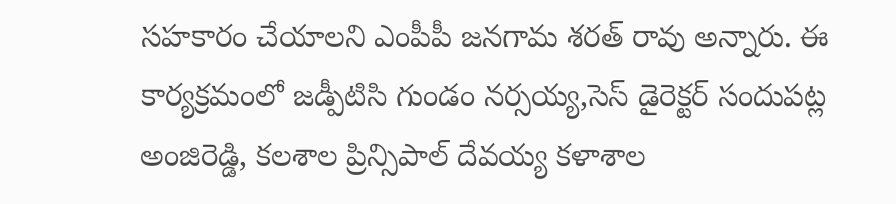సహకారం చేయాలని ఎంపీపీ జనగామ శరత్ రావు అన్నారు. ఈ కార్యక్రమంలో జడ్పీటిసి గుండం నర్సయ్య,సెస్ డైరెక్టర్ సందుపట్ల అంజిరెడ్డి, కలశాల ప్రిన్సిపాల్ దేవయ్య కళాశాల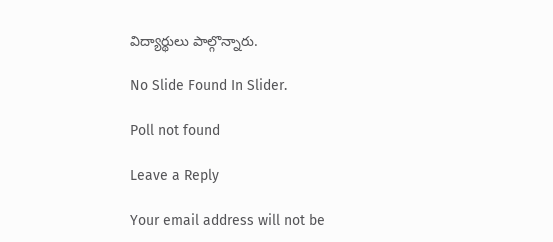విద్యార్థులు పాల్గొన్నారు.

No Slide Found In Slider.

Poll not found

Leave a Reply

Your email address will not be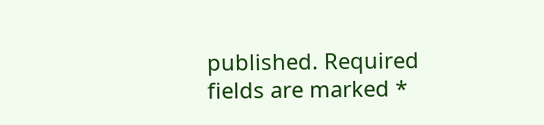published. Required fields are marked *